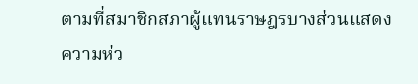ตามที่สมาชิกสภาผู้แทนราษฎรบางส่วนแสดงความห่ว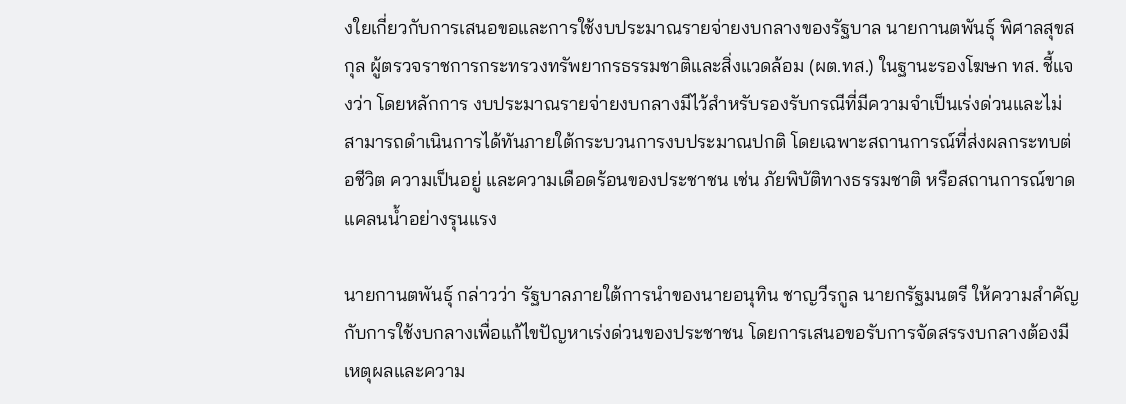งใยเกี่ยวกับการเสนอขอและการใช้งบประมาณรายจ่ายงบกลางของรัฐบาล นายกานตพันธุ์ พิศาลสุขสกุล ผู้ตรวจราชการกระทรวงทรัพยากรธรรมชาติและสิ่งแวดล้อม (ผต.ทส.) ในฐานะรองโฆษก ทส. ชี้แจงว่า โดยหลักการ งบประมาณรายจ่ายงบกลางมีไว้สำหรับรองรับกรณีที่มีความจำเป็นเร่งด่วนและไม่สามารถดำเนินการได้ทันภายใต้กระบวนการงบประมาณปกติ โดยเฉพาะสถานการณ์ที่ส่งผลกระทบต่อชีวิต ความเป็นอยู่ และความเดือดร้อนของประชาชน เช่น ภัยพิบัติทางธรรมชาติ หรือสถานการณ์ขาดแคลนน้ำอย่างรุนแรง

นายกานตพันธุ์ กล่าวว่า รัฐบาลภายใต้การนำของนายอนุทิน ชาญวีรกูล นายกรัฐมนตรี ให้ความสำคัญกับการใช้งบกลางเพื่อแก้ไขปัญหาเร่งด่วนของประชาชน โดยการเสนอขอรับการจัดสรรงบกลางต้องมีเหตุผลและความ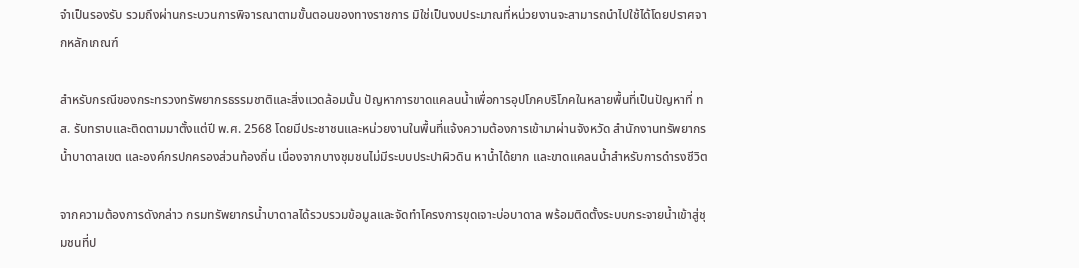จำเป็นรองรับ รวมถึงผ่านกระบวนการพิจารณาตามขั้นตอนของทางราชการ มิใช่เป็นงบประมาณที่หน่วยงานจะสามารถนำไปใช้ได้โดยปราศจากหลักเกณฑ์

สำหรับกรณีของกระทรวงทรัพยากรธรรมชาติและสิ่งแวดล้อมนั้น ปัญหาการขาดแคลนน้ำเพื่อการอุปโภคบริโภคในหลายพื้นที่เป็นปัญหาที่ ทส. รับทราบและติดตามมาตั้งแต่ปี พ.ศ. 2568 โดยมีประชาชนและหน่วยงานในพื้นที่แจ้งความต้องการเข้ามาผ่านจังหวัด สำนักงานทรัพยากรน้ำบาดาลเขต และองค์กรปกครองส่วนท้องถิ่น เนื่องจากบางชุมชนไม่มีระบบประปาผิวดิน หาน้ำได้ยาก และขาดแคลนน้ำสำหรับการดำรงชีวิต

จากความต้องการดังกล่าว กรมทรัพยากรน้ำบาดาลได้รวบรวมข้อมูลและจัดทำโครงการขุดเจาะบ่อบาดาล พร้อมติดตั้งระบบกระจายน้ำเข้าสู่ชุมชนที่ป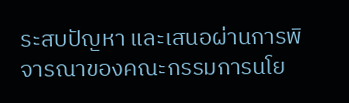ระสบปัญหา และเสนอผ่านการพิจารณาของคณะกรรมการนโย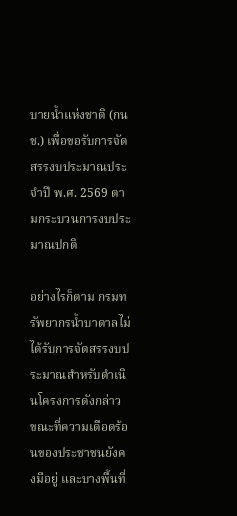บายน้ำแห่งชาติ (กนช.) เพื่อขอรับการจัดสรรงบประมาณประจำปี พ.ศ. 2569 ตามกระบวนการงบประมาณปกติ

อย่างไรก็ตาม กรมทรัพยากรน้ำบาดาลไม่ได้รับการจัดสรรงบประมาณสำหรับดำเนินโครงการดังกล่าว ขณะที่ความเดือดร้อนของประชาชนยังคงมีอยู่ และบางพื้นที่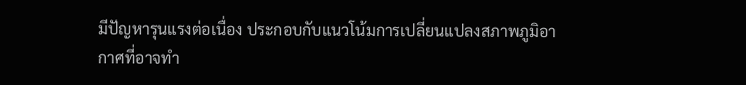มีปัญหารุนแรงต่อเนื่อง ประกอบกับแนวโน้มการเปลี่ยนแปลงสภาพภูมิอากาศที่อาจทำ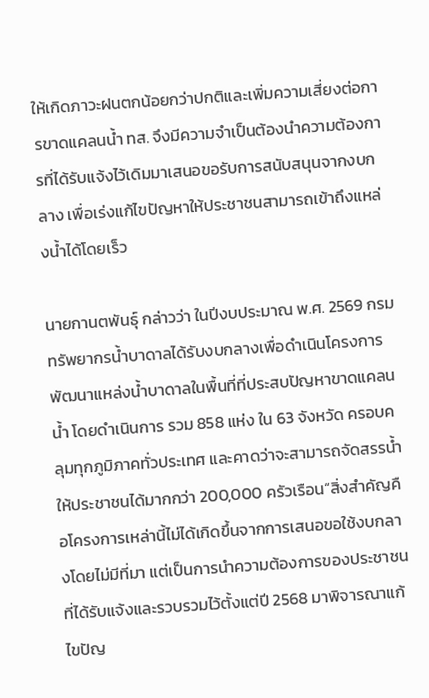ให้เกิดภาวะฝนตกน้อยกว่าปกติและเพิ่มความเสี่ยงต่อการขาดแคลนน้ำ ทส. จึงมีความจำเป็นต้องนำความต้องการที่ได้รับแจ้งไว้เดิมมาเสนอขอรับการสนับสนุนจากงบกลาง เพื่อเร่งแก้ไขปัญหาให้ประชาชนสามารถเข้าถึงแหล่งน้ำได้โดยเร็ว

นายกานตพันธุ์ กล่าวว่า ในปีงบประมาณ พ.ศ. 2569 กรมทรัพยากรน้ำบาดาลได้รับงบกลางเพื่อดำเนินโครงการพัฒนาแหล่งน้ำบาดาลในพื้นที่ที่ประสบปัญหาขาดแคลนน้ำ โดยดำเนินการ รวม 858 แห่ง ใน 63 จังหวัด ครอบคลุมทุกภูมิภาคทั่วประเทศ และคาดว่าจะสามารถจัดสรรน้ำให้ประชาชนได้มากกว่า 200,000 ครัวเรือน“สิ่งสำคัญคือโครงการเหล่านี้ไม่ได้เกิดขึ้นจากการเสนอขอใช้งบกลางโดยไม่มีที่มา แต่เป็นการนำความต้องการของประชาชนที่ได้รับแจ้งและรวบรวมไว้ตั้งแต่ปี 2568 มาพิจารณาแก้ไขปัญ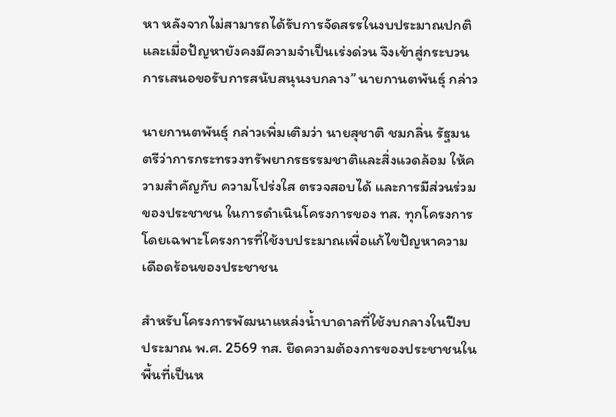หา หลังจากไม่สามารถได้รับการจัดสรรในงบประมาณปกติ และเมื่อปัญหายังคงมีความจำเป็นเร่งด่วน จึงเข้าสู่กระบวนการเสนอขอรับการสนับสนุนงบกลาง” นายกานตพันธุ์ กล่าว

นายกานตพันธุ์ กล่าวเพิ่มเติมว่า นายสุชาติ ชมกลิ่น รัฐมนตรีว่าการกระทรวงทรัพยากรธรรมชาติและสิ่งแวดล้อม ให้ความสำคัญกับ ความโปร่งใส ตรวจสอบได้ และการมีส่วนร่วมของประชาชน ในการดำเนินโครงการของ ทส. ทุกโครงการ โดยเฉพาะโครงการที่ใช้งบประมาณเพื่อแก้ไขปัญหาความเดือดร้อนของประชาชน

สำหรับโครงการพัฒนาแหล่งน้ำบาดาลที่ใช้งบกลางในปีงบประมาณ พ.ศ. 2569 ทส. ยึดความต้องการของประชาชนในพื้นที่เป็นห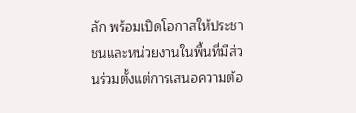ลัก พร้อมเปิดโอกาสให้ประชาชนและหน่วยงานในพื้นที่มีส่วนร่วมตั้งแต่การเสนอความต้อ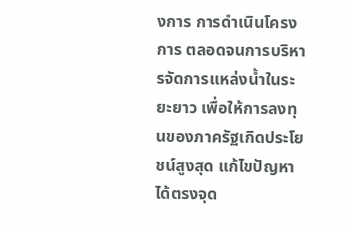งการ การดำเนินโครงการ ตลอดจนการบริหารจัดการแหล่งน้ำในระยะยาว เพื่อให้การลงทุนของภาครัฐเกิดประโยชน์สูงสุด แก้ไขปัญหาได้ตรงจุด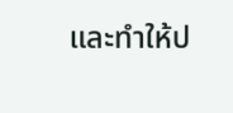และทำให้ป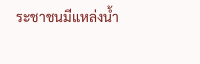ระชาชนมีแหล่งน้ำ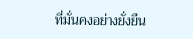ที่มั่นคงอย่างยั่งยืน